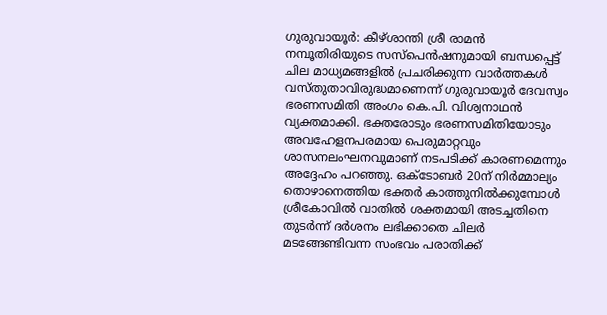ഗുരുവായൂർ: കീഴ്ശാന്തി ശ്രീ രാമൻ നമ്പൂതിരിയുടെ സസ്പെൻഷനുമായി ബന്ധപ്പെട്ട് ചില മാധ്യമങ്ങളിൽ പ്രചരിക്കുന്ന വാർത്തകൾ വസ്തുതാവിരുദ്ധമാണെന്ന് ഗുരുവായൂർ ദേവസ്വം ഭരണസമിതി അംഗം കെ.പി. വിശ്വനാഥൻ വ്യക്തമാക്കി. ഭക്തരോടും ഭരണസമിതിയോടും അവഹേളനപരമായ പെരുമാറ്റവും ശാസനലംഘനവുമാണ് നടപടിക്ക് കാരണമെന്നും അദ്ദേഹം പറഞ്ഞു. ഒക്ടോബർ 20ന് നിർമ്മാല്യം തൊഴാനെത്തിയ ഭക്തർ കാത്തുനിൽക്കുമ്പോൾ ശ്രീകോവിൽ വാതിൽ ശക്തമായി അടച്ചതിനെ തുടർന്ന് ദർശനം ലഭിക്കാതെ ചിലർ മടങ്ങേണ്ടിവന്ന സംഭവം പരാതിക്ക്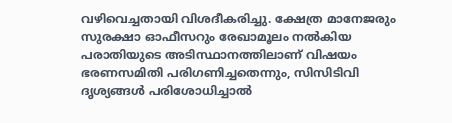വഴിവെച്ചതായി വിശദീകരിച്ചു. ക്ഷേത്ര മാനേജരും സുരക്ഷാ ഓഫീസറും രേഖാമൂലം നൽകിയ പരാതിയുടെ അടിസ്ഥാനത്തിലാണ് വിഷയം ഭരണസമിതി പരിഗണിച്ചതെന്നും, സിസിടിവി ദൃശ്യങ്ങൾ പരിശോധിച്ചാൽ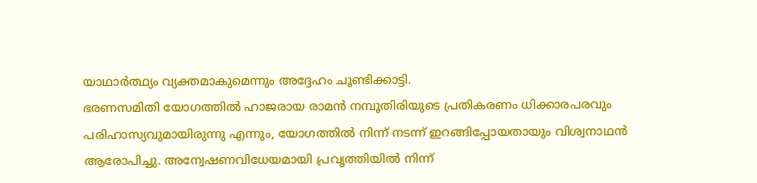യാഥാർത്ഥ്യം വ്യക്തമാകുമെന്നും അദ്ദേഹം ചൂണ്ടിക്കാട്ടി.
ഭരണസമിതി യോഗത്തിൽ ഹാജരായ രാമൻ നമ്പൂതിരിയുടെ പ്രതികരണം ധിക്കാരപരവും പരിഹാസ്യവുമായിരുന്നു എന്നും, യോഗത്തിൽ നിന്ന് നടന്ന് ഇറങ്ങിപ്പോയതായും വിശ്വനാഥൻ ആരോപിച്ചു. അന്വേഷണവിധേയമായി പ്രവൃത്തിയിൽ നിന്ന്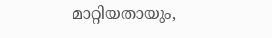മാറ്റിയതായും,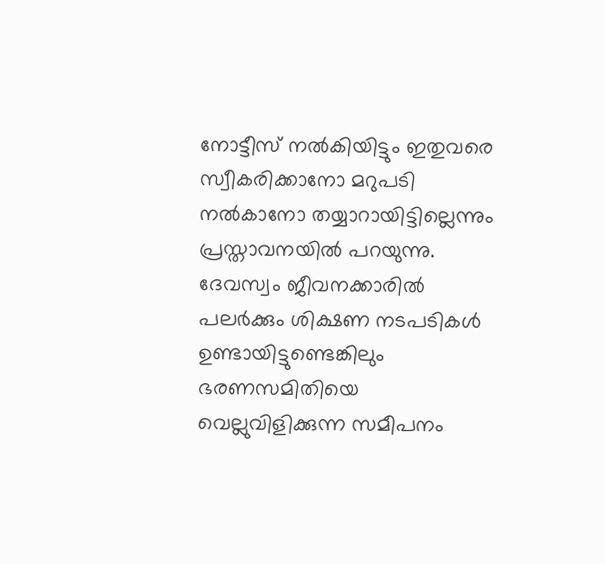നോട്ടീസ് നൽകിയിട്ടും ഇതുവരെ സ്വീകരിക്കാനോ മറുപടി നൽകാനോ തയ്യാറായിട്ടില്ലെന്നും പ്രസ്താവനയിൽ പറയുന്നു. ദേവസ്വം ജീവനക്കാരിൽ പലർക്കും ശിക്ഷണ നടപടികൾ ഉണ്ടായിട്ടുണ്ടെങ്കിലും ഭരണസമിതിയെ വെല്ലുവിളിക്കുന്ന സമീപനം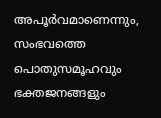അപൂർവമാണെന്നും, സംഭവത്തെ പൊതുസമൂഹവും ഭക്തജനങ്ങളും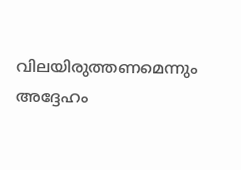വിലയിരുത്തണമെന്നും അദ്ദേഹം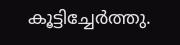കൂട്ടിച്ചേർത്തു.